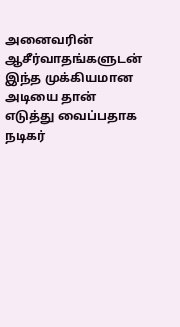அனைவரின் ஆசீர்வாதங்களுடன் இந்த முக்கியமான அடியை தான் எடுத்து வைப்பதாக நடிகர்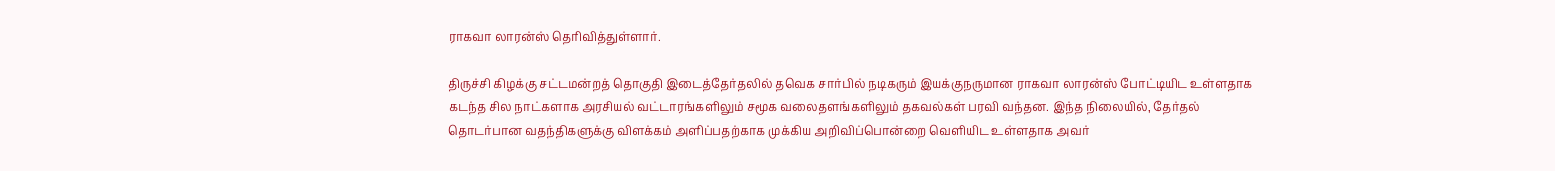ராகவா லாரன்ஸ் தெரிவித்துள்ளார்.

திருச்சி கிழக்கு சட்டமன்றத் தொகுதி இடைத்தேர்தலில் தவெக சார்பில் நடிகரும் இயக்குநருமான ராகவா லாரன்ஸ் போட்டியிட உள்ளதாக கடந்த சில நாட்களாக அரசியல் வட்டாரங்களிலும் சமூக வலைதளங்களிலும் தகவல்கள் பரவி வந்தன. இந்த நிலையில், தேர்தல் தொடர்பான வதந்திகளுக்கு விளக்கம் அளிப்பதற்காக முக்கிய அறிவிப்பொன்றை வெளியிட உள்ளதாக அவர்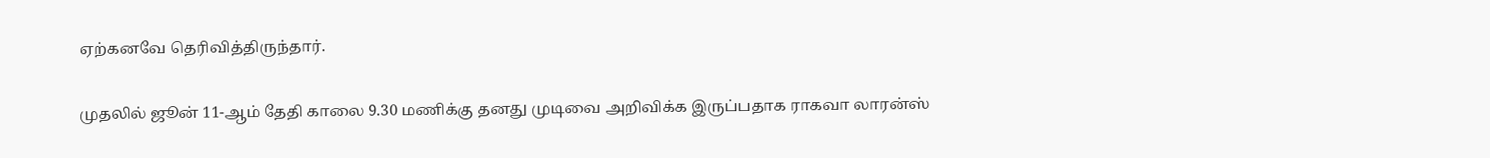ஏற்கனவே தெரிவித்திருந்தார்.

முதலில் ஜூன் 11-ஆம் தேதி காலை 9.30 மணிக்கு தனது முடிவை அறிவிக்க இருப்பதாக ராகவா லாரன்ஸ்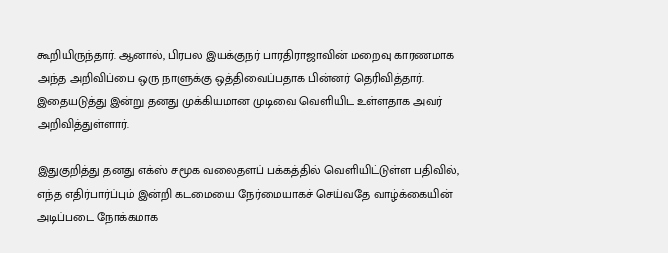கூறியிருந்தார். ஆனால், பிரபல இயக்குநர் பாரதிராஜாவின் மறைவு காரணமாக அந்த அறிவிப்பை ஒரு நாளுக்கு ஒத்திவைப்பதாக பின்னர் தெரிவித்தார். இதையடுத்து இன்று தனது முக்கியமான முடிவை வெளியிட உள்ளதாக அவர் அறிவித்துள்ளார்.

இதுகுறித்து தனது எக்ஸ் சமூக வலைதளப் பக்கத்தில் வெளியிட்டுள்ள பதிவில், எந்த எதிர்பார்ப்பும் இன்றி கடமையை நேர்மையாகச் செய்வதே வாழ்க்கையின் அடிப்படை நோக்கமாக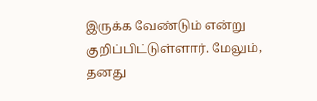இருக்க வேண்டும் என்று குறிப்பிட்டுள்ளார். மேலும், தனது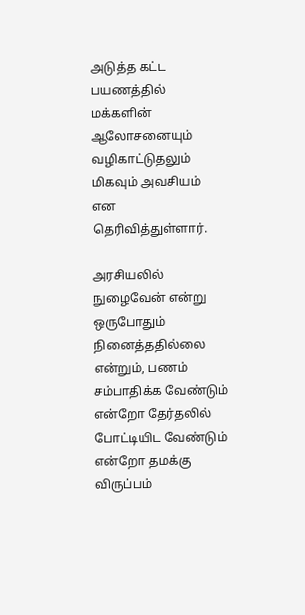அடுத்த கட்ட பயணத்தில் மக்களின் ஆலோசனையும் வழிகாட்டுதலும் மிகவும் அவசியம் என தெரிவித்துள்ளார்.

அரசியலில் நுழைவேன் என்று ஒருபோதும் நினைத்ததில்லை என்றும், பணம் சம்பாதிக்க வேண்டும் என்றோ தேர்தலில் போட்டியிட வேண்டும் என்றோ தமக்கு விருப்பம்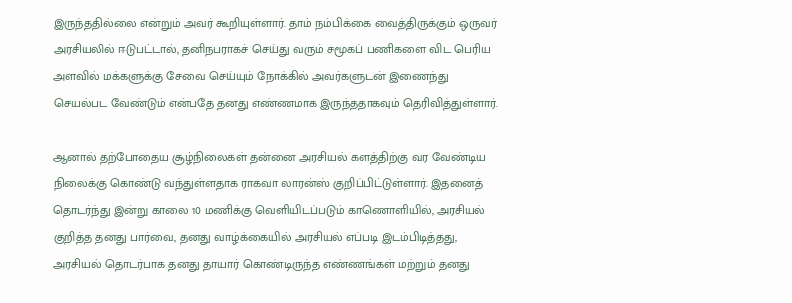இருந்ததில்லை என்றும் அவர் கூறியுள்ளார். தாம் நம்பிக்கை வைத்திருக்கும் ஒருவர் அரசியலில் ஈடுபட்டால், தனிநபராகச் செய்து வரும் சமூகப் பணிகளை விட பெரிய அளவில் மக்களுக்கு சேவை செய்யும் நோக்கில் அவர்களுடன் இணைந்து செயல்பட வேண்டும் என்பதே தனது எண்ணமாக இருந்ததாகவும் தெரிவித்துள்ளார்.

ஆனால் தற்போதைய சூழ்நிலைகள் தன்னை அரசியல் களத்திற்கு வர வேண்டிய நிலைக்கு கொண்டு வந்துள்ளதாக ராகவா லாரன்ஸ் குறிப்பிட்டுள்ளார். இதனைத் தொடர்ந்து இன்று காலை 10 மணிக்கு வெளியிடப்படும் காணொளியில், அரசியல் குறித்த தனது பார்வை, தனது வாழ்க்கையில் அரசியல் எப்படி இடம்பிடித்தது, அரசியல் தொடர்பாக தனது தாயார் கொண்டிருந்த எண்ணங்கள் மற்றும் தனது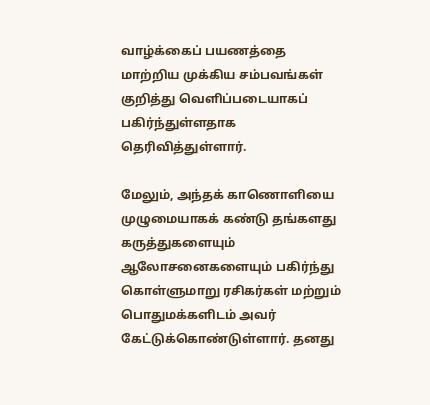வாழ்க்கைப் பயணத்தை மாற்றிய முக்கிய சம்பவங்கள் குறித்து வெளிப்படையாகப் பகிர்ந்துள்ளதாக தெரிவித்துள்ளார்.

மேலும், அந்தக் காணொளியை முழுமையாகக் கண்டு தங்களது கருத்துகளையும் ஆலோசனைகளையும் பகிர்ந்து கொள்ளுமாறு ரசிகர்கள் மற்றும் பொதுமக்களிடம் அவர் கேட்டுக்கொண்டுள்ளார். தனது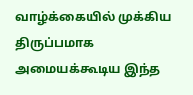வாழ்க்கையில் முக்கிய திருப்பமாக அமையக்கூடிய இந்த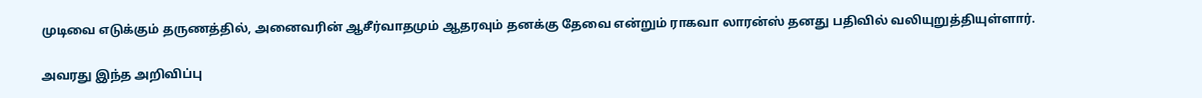முடிவை எடுக்கும் தருணத்தில், அனைவரின் ஆசீர்வாதமும் ஆதரவும் தனக்கு தேவை என்றும் ராகவா லாரன்ஸ் தனது பதிவில் வலியுறுத்தியுள்ளார்.

அவரது இந்த அறிவிப்பு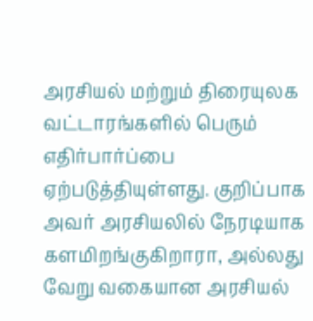அரசியல் மற்றும் திரையுலக வட்டாரங்களில் பெரும் எதிர்பார்ப்பை ஏற்படுத்தியுள்ளது. குறிப்பாக அவர் அரசியலில் நேரடியாக களமிறங்குகிறாரா, அல்லது வேறு வகையான அரசியல்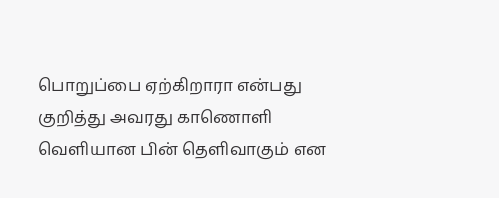பொறுப்பை ஏற்கிறாரா என்பது குறித்து அவரது காணொளி வெளியான பின் தெளிவாகும் என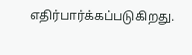எதிர்பார்க்கப்படுகிறது.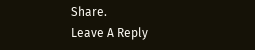Share.
Leave A Reply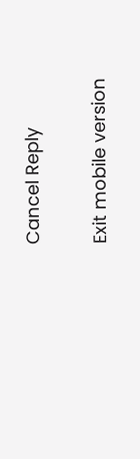Cancel Reply

Exit mobile version